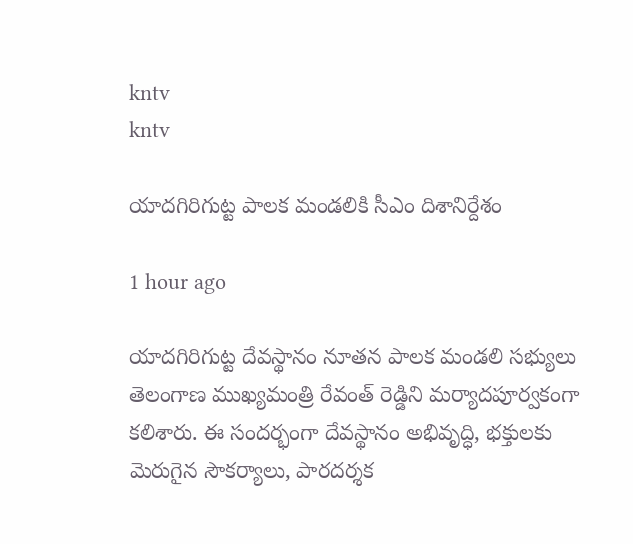kntv
kntv

యాదగిరిగుట్ట పాలక మండలికి సీఎం దిశానిర్దేశం

1 hour ago

యాదగిరిగుట్ట దేవస్థానం నూతన పాలక మండలి సభ్యులు తెలంగాణ ముఖ్యమంత్రి రేవంత్ రెడ్డిని మర్యాదపూర్వకంగా కలిశారు. ఈ సందర్భంగా దేవస్థానం అభివృద్ధి, భక్తులకు మెరుగైన సౌకర్యాలు, పారదర్శక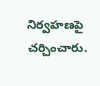నిర్వహణపై చర్చించారు.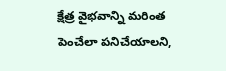క్షేత్ర వైభవాన్ని మరింత పెంచేలా పనిచేయాలని,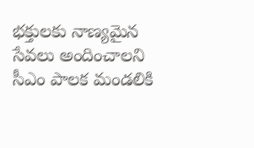భక్తులకు నాణ్యమైన సేవలు అందించాలని సీఎం పాలక మండలికి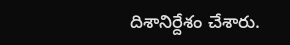దిశానిర్దేశం చేశారు.